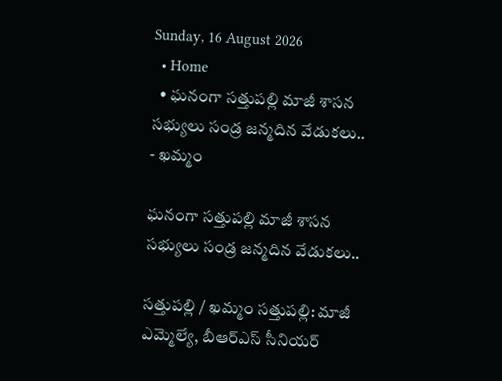Sunday, 16 August 2026
  • Home
  • ఘనంగా సత్తుపల్లి మాజీ శాసన సభ్యులు సండ్ర జన్మదిన వేడుకలు..
- ఖమ్మం

ఘనంగా సత్తుపల్లి మాజీ శాసన సభ్యులు సండ్ర జన్మదిన వేడుకలు..

సత్తుపల్లి / ఖమ్మం సత్తుపల్లి: మాజీ ఎమ్మెల్యే, బీఆర్ఎస్ సీనియర్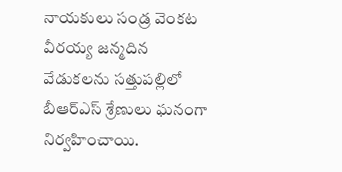నాయకులు సండ్ర వెంకట వీరయ్య జన్మదిన వేడుకలను సత్తుపల్లిలో బీఆర్ఎస్ శ్రేణులు ఘనంగా నిర్వహించాయి.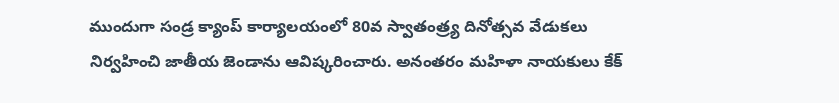ముందుగా సండ్ర క్యాంప్ కార్యాలయంలో 80వ స్వాతంత్ర్య దినోత్సవ వేడుకలు నిర్వహించి జాతీయ జెండాను ఆవిష్కరించారు. అనంతరం మహిళా నాయకులు కేక్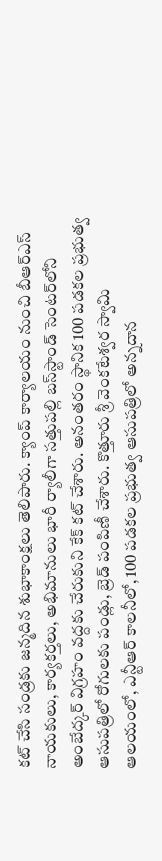కట్ చేసి సండ్రకు జన్మదిన శుభాకాంక్షలు తెలిపారు. క్యాంప్ కార్యాలయం నుంచి బీఆర్ఎస్ నాయకులు, కార్యకర్తలు, అభిమానులు భారీ ర్యాలీగా సత్తుపల్లి బస్‌స్టాండ్ సెంటర్‌లోని అంబేద్కర్ విగ్రహం వద్దకు చేరుకుని కేక్ కట్ చేశారు. అనంతరం స్థానిక 100 పడకల ప్రభుత్వ ఆసుపత్రిలో రోగులకు పండ్లు, బ్రెడ్ పంపిణీ చేశారు. కొత్తూరు శ్రీ వెంకటేశ్వర స్వామి ఆలయంలో, ఎన్టీఆర్ కాలనీలో, 100 పడకల ప్రభుత్వ ఆసుపత్రిలో అన్నదాన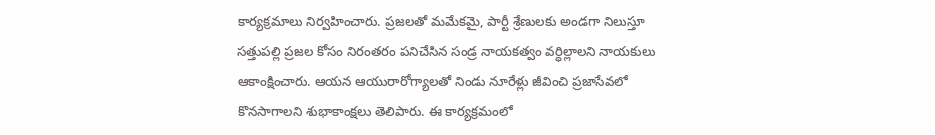కార్యక్రమాలు నిర్వహించారు. ప్రజలతో మమేకమై, పార్టీ శ్రేణులకు అండగా నిలుస్తూ సత్తుపల్లి ప్రజల కోసం నిరంతరం పనిచేసిన సండ్ర నాయకత్వం వర్ధిల్లాలని నాయకులు ఆకాంక్షించారు. ఆయన ఆయురారోగ్యాలతో నిండు నూరేళ్లు జీవించి ప్రజాసేవలో కొనసాగాలని శుభాకాంక్షలు తెలిపారు. ఈ కార్యక్రమంలో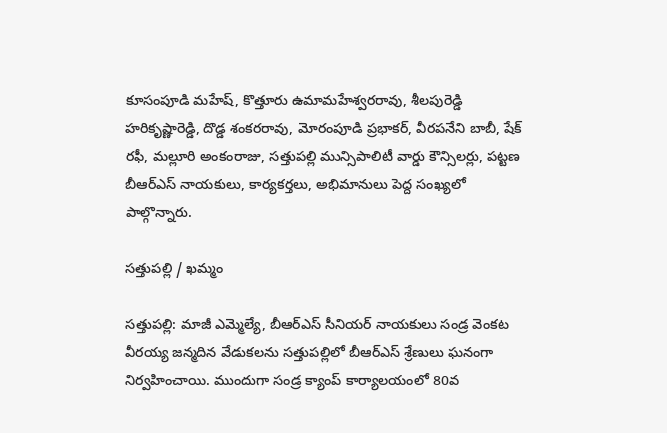కూసంపూడి మహేష్, కొత్తూరు ఉమామహేశ్వరరావు, శీలపురెడ్డి హరికృష్ణారెడ్డి, దొడ్డ శంకరరావు, మోరంపూడి ప్రభాకర్, వీరపనేని బాబీ, షేక్ రఫీ, మల్లూరి అంకంరాజు, సత్తుపల్లి మున్సిపాలిటీ వార్డు కౌన్సిలర్లు, పట్టణ బీఆర్ఎస్ నాయకులు, కార్యకర్తలు, అభిమానులు పెద్ద సంఖ్యలో పాల్గొన్నారు.

సత్తుపల్లి / ఖమ్మం

సత్తుపల్లి: మాజీ ఎమ్మెల్యే, బీఆర్ఎస్ సీనియర్ నాయకులు సండ్ర వెంకట వీరయ్య జన్మదిన వేడుకలను సత్తుపల్లిలో బీఆర్ఎస్ శ్రేణులు ఘనంగా నిర్వహించాయి. ముందుగా సండ్ర క్యాంప్ కార్యాలయంలో 80వ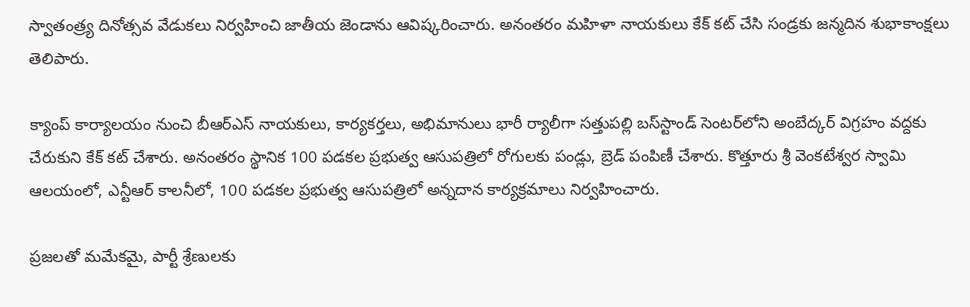స్వాతంత్ర్య దినోత్సవ వేడుకలు నిర్వహించి జాతీయ జెండాను ఆవిష్కరించారు. అనంతరం మహిళా నాయకులు కేక్ కట్ చేసి సండ్రకు జన్మదిన శుభాకాంక్షలు తెలిపారు.

క్యాంప్ కార్యాలయం నుంచి బీఆర్ఎస్ నాయకులు, కార్యకర్తలు, అభిమానులు భారీ ర్యాలీగా సత్తుపల్లి బస్‌స్టాండ్ సెంటర్‌లోని అంబేద్కర్ విగ్రహం వద్దకు చేరుకుని కేక్ కట్ చేశారు. అనంతరం స్థానిక 100 పడకల ప్రభుత్వ ఆసుపత్రిలో రోగులకు పండ్లు, బ్రెడ్ పంపిణీ చేశారు. కొత్తూరు శ్రీ వెంకటేశ్వర స్వామి ఆలయంలో, ఎన్టీఆర్ కాలనీలో, 100 పడకల ప్రభుత్వ ఆసుపత్రిలో అన్నదాన కార్యక్రమాలు నిర్వహించారు.

ప్రజలతో మమేకమై, పార్టీ శ్రేణులకు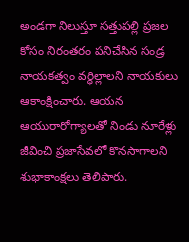అండగా నిలుస్తూ సత్తుపల్లి ప్రజల కోసం నిరంతరం పనిచేసిన సండ్ర నాయకత్వం వర్ధిల్లాలని నాయకులు ఆకాంక్షించారు. ఆయన ఆయురారోగ్యాలతో నిండు నూరేళ్లు జీవించి ప్రజాసేవలో కొనసాగాలని శుభాకాంక్షలు తెలిపారు.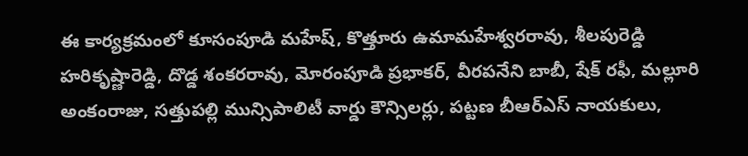ఈ కార్యక్రమంలో కూసంపూడి మహేష్, కొత్తూరు ఉమామహేశ్వరరావు, శీలపురెడ్డి హరికృష్ణారెడ్డి, దొడ్డ శంకరరావు, మోరంపూడి ప్రభాకర్, వీరపనేని బాబీ, షేక్ రఫీ, మల్లూరి అంకంరాజు, సత్తుపల్లి మున్సిపాలిటీ వార్డు కౌన్సిలర్లు, పట్టణ బీఆర్ఎస్ నాయకులు,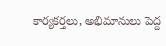కార్యకర్తలు, అభిమానులు పెద్ద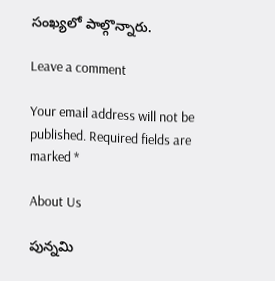సంఖ్యలో పాల్గొన్నారు.

Leave a comment

Your email address will not be published. Required fields are marked *

About Us

పున్నమి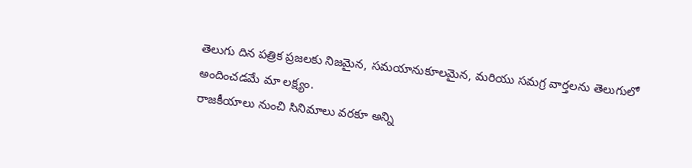తెలుగు దిన పత్రిక ప్రజలకు నిజమైన, సమయానుకూలమైన, మరియు సమగ్ర వార్తలను తెలుగులో అందించడమే మా లక్ష్యం.
రాజకీయాలు నుంచి సినిమాలు వరకూ అన్ని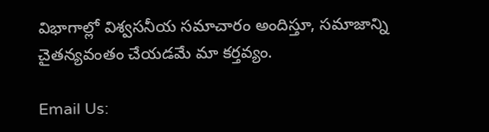విభాగాల్లో విశ్వసనీయ సమాచారం అందిస్తూ, సమాజాన్ని చైతన్యవంతం చేయడమే మా కర్తవ్యం.

Email Us: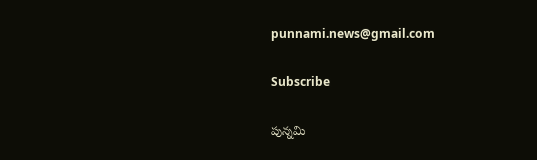punnami.news@gmail.com

Subscribe

పున్నమి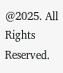@2025. All Rights Reserved.